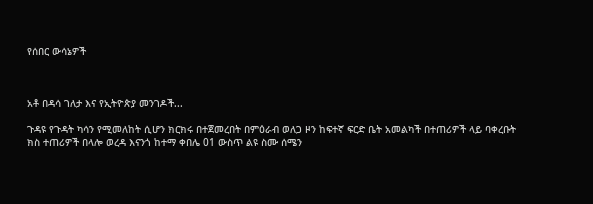የሰበር ውሳኔዎች



አቶ በዳሳ ገለታ እና የኢትዮጵያ መንገዶች...

ጉዳዩ የጉዳት ካሳን የሚመለከት ሲሆን ክርክሩ በተጀመረበት በምዕራብ ወለጋ ዞን ከፍተኛ ፍርድ ቤት አመልካች በተጠሪዎች ላይ ባቀረቡት ክስ ተጠሪዎች በላሎ ወረዳ እናንጎ ከተማ ቀበሌ 01 ውስጥ ልዩ ስሙ ሰሜን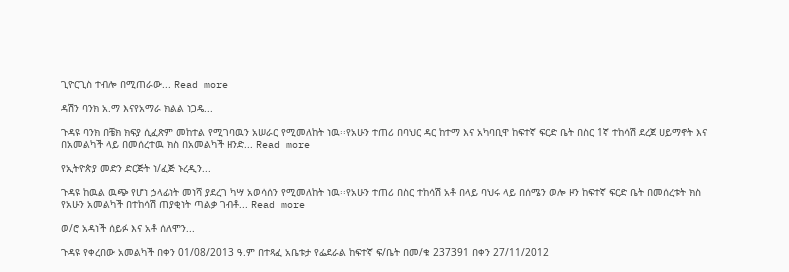ጊዮርጊስ ተብሎ በሚጠራው... Read more

ዳሽን ባንክ አ.ማ እናየአማራ ክልል ነጋዴ...

ጉዳዩ ባንክ በቼክ ክፍያ ሲፈጽም መከተል የሚገባዉን አሠራር የሚመለከት ነዉ፡፡የአሁን ተጠሪ በባህር ዳር ከተማ እና አካባቢዋ ከፍተኛ ፍርድ ቤት በስር 1ኛ ተከሳሽ ደረጀ ሀይማኖት እና በአመልካች ላይ በመሰረተዉ ክስ በአመልካች ዘንድ... Read more

የኢትዮጵያ መድን ድርጅት ነ/ፈጅ ኑረዲን...

ጉዳዩ ከዉል ዉጭ የሆነ ኃላፊነት መነሻ ያደረገ ካሣ አወሳሰን የሚመለከት ነዉ፡፡የአሁን ተጠሪ በስር ተከሳሽ አቶ በላይ ባህሩ ላይ በሰሜን ወሎ ዞን ከፍተኛ ፍርድ ቤት በመሰረቱት ክስ የአሁን አመልካች በተከሳሽ ጠያቂነት ጣልቃ ገብቶ... Read more

ወ/ሮ አዳነች ሰይፉ እና አቶ ሰለሞን...

ጉዳዩ የቀረበው አመልካች በቀን 01/08/2013 ዓ.ም በተጻፈ አቤቱታ የፌደራል ከፍተኛ ፍ/ቤት በመ/ቁ 237391 በቀን 27/11/2012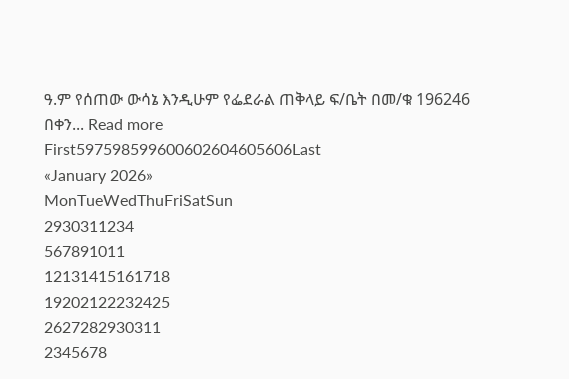ዓ.ም የሰጠው ውሳኔ እንዲሁም የፌደራል ጠቅላይ ፍ/ቤት በመ/ቁ 196246 በቀን... Read more
First597598599600602604605606Last
«January 2026»
MonTueWedThuFriSatSun
2930311234
567891011
12131415161718
19202122232425
2627282930311
2345678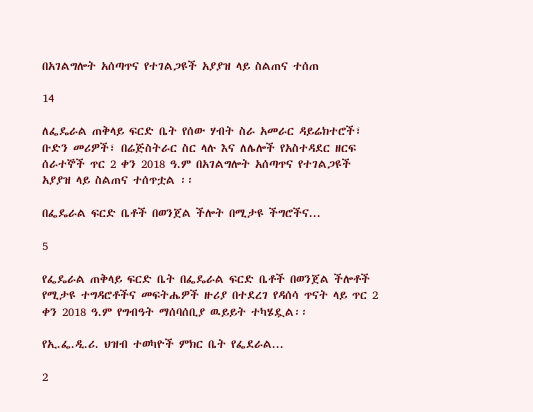በአገልግሎት አሰጣጥና የተገልጋዩች አያያዝ ላይ ስልጠና ተሰጠ

14

ለፌዴራል ጠቅላይ ፍርድ ቤት የሰው ሃብት ስራ አመራር ዳይሬክተሮች፣ ቡድን መሪዎች፣ በሬጅስትራር ስር ላሉ እና ለሌሎች የአስተዳደር ዘርፍ ሰራተኞች ጥር 2 ቀን 2018 ዓ.ም በአገልግሎት አሰጣጥና የተገልጋዩች አያያዝ ላይ ስልጠና ተሰጥቷል ፡፡

በፌዴራል ፍርድ ቤቶች በወንጀል ችሎት በሚታዩ ችግሮችና...

5

የፌዴራል ጠቅላይ ፍርድ ቤት በፌዴራል ፍርድ ቤቶች በወንጀል ችሎቶች የሚታዩ ተግዳሮቶችና መፍትሔዎች ዙሪያ በተደረገ የዳሰሳ ጥናት ላይ ጥር 2 ቀን 2018 ዓ.ም የግብዓት ማሰባሰቢያ ዉይይት ተካሄዷል፡፡

የኢ.ፌ.ዲ.ሪ. ህዝብ ተወካዮች ምክር ቤት የፌደራል...

2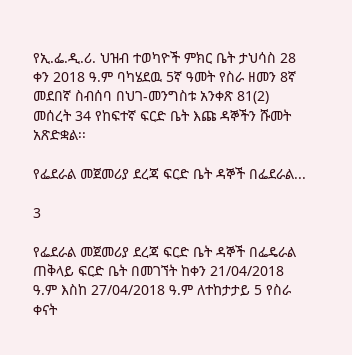የኢ.ፌ.ዲ.ሪ. ህዝብ ተወካዮች ምክር ቤት ታህሳስ 28 ቀን 2018 ዓ.ም ባካሄደዉ 5ኛ ዓመት የስራ ዘመን 8ኛ መደበኛ ስብሰባ በህገ-መንግስቱ አንቀጽ 81(2) መሰረት 34 የከፍተኛ ፍርድ ቤት እጩ ዳኞችን ሹመት አጽድቋል፡፡

የፌደራል መጀመሪያ ደረጃ ፍርድ ቤት ዳኞች በፌደራል...

3

የፌደራል መጀመሪያ ደረጃ ፍርድ ቤት ዳኞች በፌዴራል ጠቅላይ ፍርድ ቤት በመገኘት ከቀን 21/04/2018 ዓ.ም እስከ 27/04/2018 ዓ.ም ለተከታታይ 5 የስራ ቀናት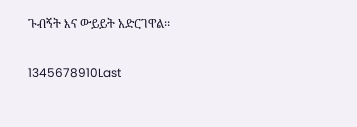ጉብኝት እና ውይይት አድርገዋል፡፡

1345678910Last